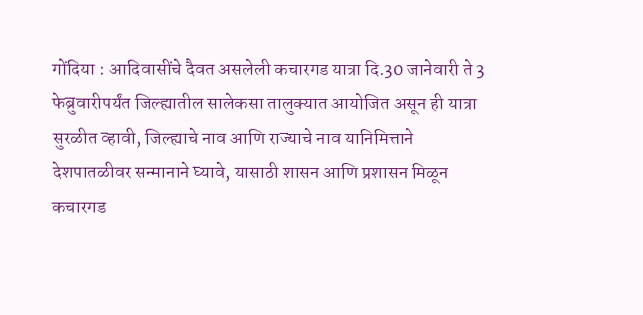गोंदिया : आदिवासींचे दैवत असलेली कचारगड यात्रा दि.30 जानेवारी ते 3 फेब्रुवारीपर्यंत जिल्ह्यातील सालेकसा तालुक्यात आयोजित असून ही यात्रा सुरळीत व्हावी, जिल्ह्याचे नाव आणि राज्याचे नाव यानिमित्ताने देशपातळीवर सन्मानाने घ्यावे, यासाठी शासन आणि प्रशासन मिळून कचारगड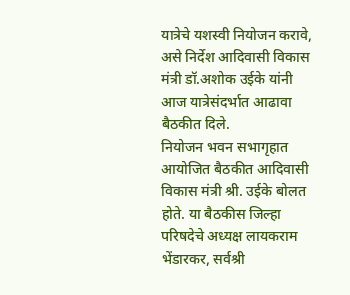यात्रेचे यशस्वी नियोजन करावे, असे निर्देश आदिवासी विकास मंत्री डॉ.अशोक उईके यांनी आज यात्रेसंदर्भात आढावा बैठकीत दिले.
नियोजन भवन सभागृहात आयोजित बैठकीत आदिवासी विकास मंत्री श्री. उईके बोलत होते. या बैठकीस जिल्हा परिषदेचे अध्यक्ष लायकराम भेंडारकर, सर्वश्री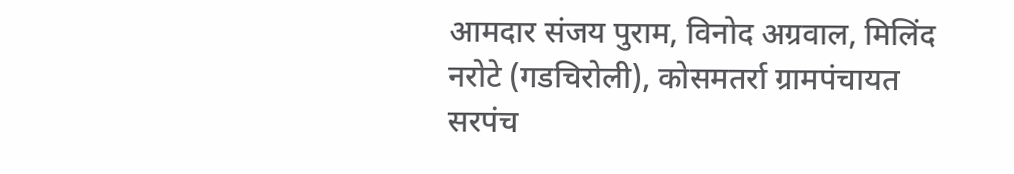आमदार संजय पुराम, विनोद अग्रवाल, मिलिंद नरोटे (गडचिरोली), कोसमतर्रा ग्रामपंचायत सरपंच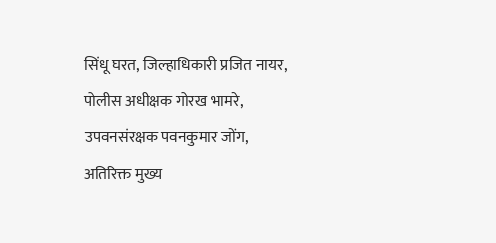सिंधू घरत, जिल्हाधिकारी प्रजित नायर, पोलीस अधीक्षक गोरख भामरे, उपवनसंरक्षक पवनकुमार जोंग, अतिरिक्त मुख्य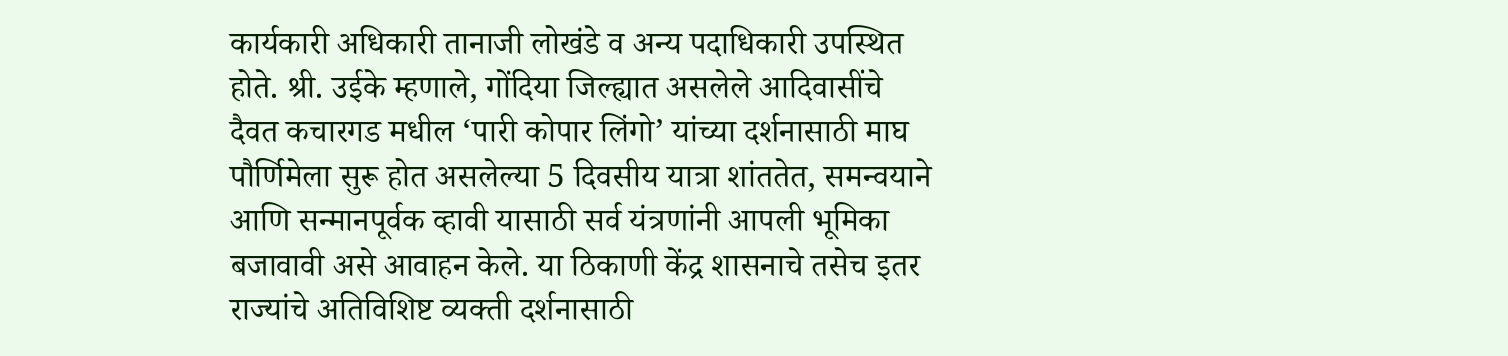कार्यकारी अधिकारी तानाजी लोखंडे व अन्य पदाधिकारी उपस्थित होते. श्री. उईके म्हणाले, गोंदिया जिल्ह्यात असलेले आदिवासींचे दैवत कचारगड मधील ‘पारी कोपार लिंगो’ यांच्या दर्शनासाठी माघ पौर्णिमेला सुरू होत असलेल्या 5 दिवसीय यात्रा शांततेत, समन्वयाने आणि सन्मानपूर्वक व्हावी यासाठी सर्व यंत्रणांनी आपली भूमिका बजावावी असे आवाहन केले. या ठिकाणी केंद्र शासनाचे तसेच इतर राज्यांचे अतिविशिष्ट व्यक्ती दर्शनासाठी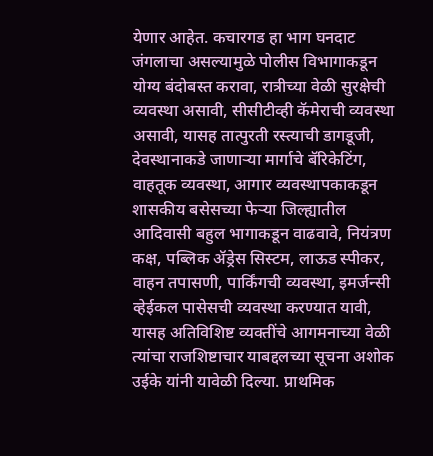येणार आहेत. कचारगड हा भाग घनदाट जंगलाचा असल्यामुळे पोलीस विभागाकडून योग्य बंदोबस्त करावा, रात्रीच्या वेळी सुरक्षेची व्यवस्था असावी, सीसीटीव्ही कॅमेराची व्यवस्था असावी, यासह तात्पुरती रस्त्याची डागडूजी, देवस्थानाकडे जाणाऱ्या मार्गाचे बॅरिकेटिंग, वाहतूक व्यवस्था, आगार व्यवस्थापकाकडून शासकीय बसेसच्या फेऱ्या जिल्ह्यातील आदिवासी बहुल भागाकडून वाढवावे, नियंत्रण कक्ष, पब्लिक ॲड्रेस सिस्टम, लाऊड स्पीकर, वाहन तपासणी, पार्किंगची व्यवस्था, इमर्जन्सी व्हेईकल पासेसची व्यवस्था करण्यात यावी, यासह अतिविशिष्ट व्यक्तींचे आगमनाच्या वेळी त्यांचा राजशिष्टाचार याबद्दलच्या सूचना अशोक उईके यांनी यावेळी दिल्या. प्राथमिक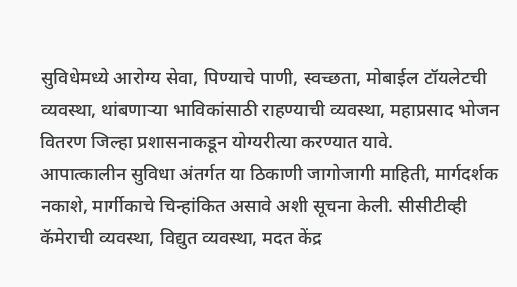सुविधेमध्ये आरोग्य सेवा, पिण्याचे पाणी, स्वच्छता, मोबाईल टॉयलेटची व्यवस्था, थांबणाऱ्या भाविकांसाठी राहण्याची व्यवस्था, महाप्रसाद भोजन वितरण जिल्हा प्रशासनाकडून योग्यरीत्या करण्यात यावे.
आपात्कालीन सुविधा अंतर्गत या ठिकाणी जागोजागी माहिती, मार्गदर्शक नकाशे, मार्गीकाचे चिन्हांकित असावे अशी सूचना केली. सीसीटीव्ही कॅमेराची व्यवस्था, विद्युत व्यवस्था, मदत केंद्र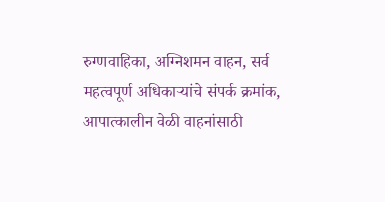रुग्णवाहिका, अग्निशमन वाहन, सर्व महत्वपूर्ण अधिकाऱ्यांचे संपर्क क्रमांक, आपात्कालीन वेळी वाहनांसाठी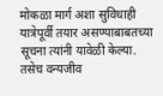मोकळा मार्ग अशा सुविधाही यात्रेपूर्वी तयार असण्याबाबतच्या सूचना त्यांनी यावेळी केल्या. तसेच वन्यजीव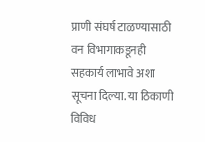प्राणी संघर्ष टाळण्यासाठी वन विभागाकडूनही सहकार्य लाभावे अशा सूचना दिल्या. या ठिकाणी विविध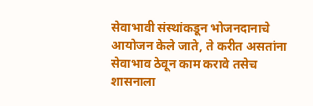सेवाभावी संस्थांकडून भोजनदानाचे आयोजन केले जाते, ते करीत असतांना सेवाभाव ठेवून काम करावे तसेच शासनाला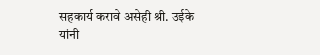सहकार्य करावे असेही श्री. उईके यांनी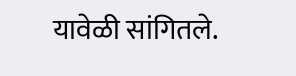यावेळी सांगितले.